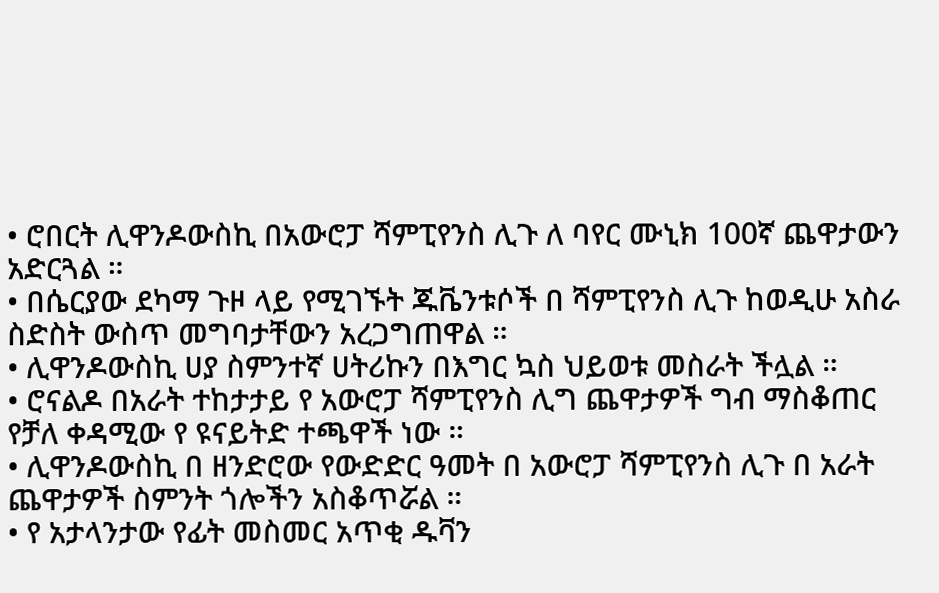• ሮበርት ሊዋንዶውስኪ በአውሮፓ ሻምፒየንስ ሊጉ ለ ባየር ሙኒክ 100ኛ ጨዋታውን አድርጓል ።
• በሴርያው ደካማ ጉዞ ላይ የሚገኙት ጁቬንቱሶች በ ሻምፒየንስ ሊጉ ከወዲሁ አስራ ስድስት ውስጥ መግባታቸውን አረጋግጠዋል ።
• ሊዋንዶውስኪ ሀያ ስምንተኛ ሀትሪኩን በእግር ኳስ ህይወቱ መስራት ችሏል ።
• ሮናልዶ በአራት ተከታታይ የ አውሮፓ ሻምፒየንስ ሊግ ጨዋታዎች ግብ ማስቆጠር የቻለ ቀዳሚው የ ዩናይትድ ተጫዋች ነው ።
• ሊዋንዶውስኪ በ ዘንድሮው የውድድር ዓመት በ አውሮፓ ሻምፒየንስ ሊጉ በ አራት ጨዋታዎች ስምንት ጎሎችን አስቆጥሯል ።
• የ አታላንታው የፊት መስመር አጥቂ ዱቫን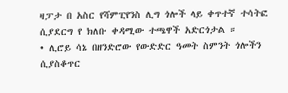ዛፓታ በ አስር የሻምፒየንስ ሊግ ጎሎች ላይ ቀጥተኛ ተሳትፎ ሲያደርግ የ ክለቡ ቀዳሚው ተጫዋች አድርጎታል ።
• ሊሮይ ሳኔ በዘንድሮው የውድድር ዓመት ስምንት ጎሎችን ሲያስቆጥር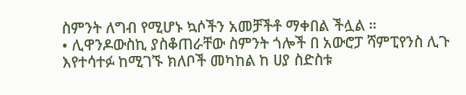ስምንት ለግብ የሚሆኑ ኳሶችን አመቻችቶ ማቀበል ችሏል ።
• ሊዋንዶውስኪ ያስቆጠራቸው ስምንት ጎሎች በ አውሮፓ ሻምፒየንስ ሊጉ እየተሳተፉ ከሚገኙ ክለቦች መካከል ከ ሀያ ስድስቱ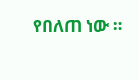የበለጠ ነው ።